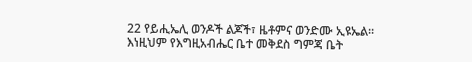22 የይሒኤሊ ወንዶች ልጆች፣ ዜቶምና ወንድሙ ኢዩኤል። እነዚህም የእግዚአብሔር ቤተ መቅደስ ግምጃ ቤት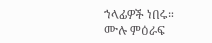ኀላፊዎች ነበሩ።
ሙሉ ምዕራፍ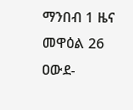ማንበብ 1 ዜና መዋዕል 26
ዐውደ-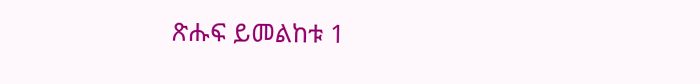ጽሑፍ ይመልከቱ 1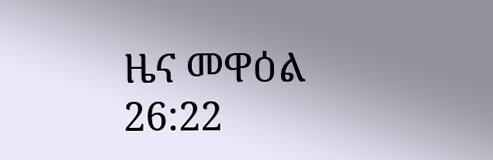ዜና መዋዕል 26:22